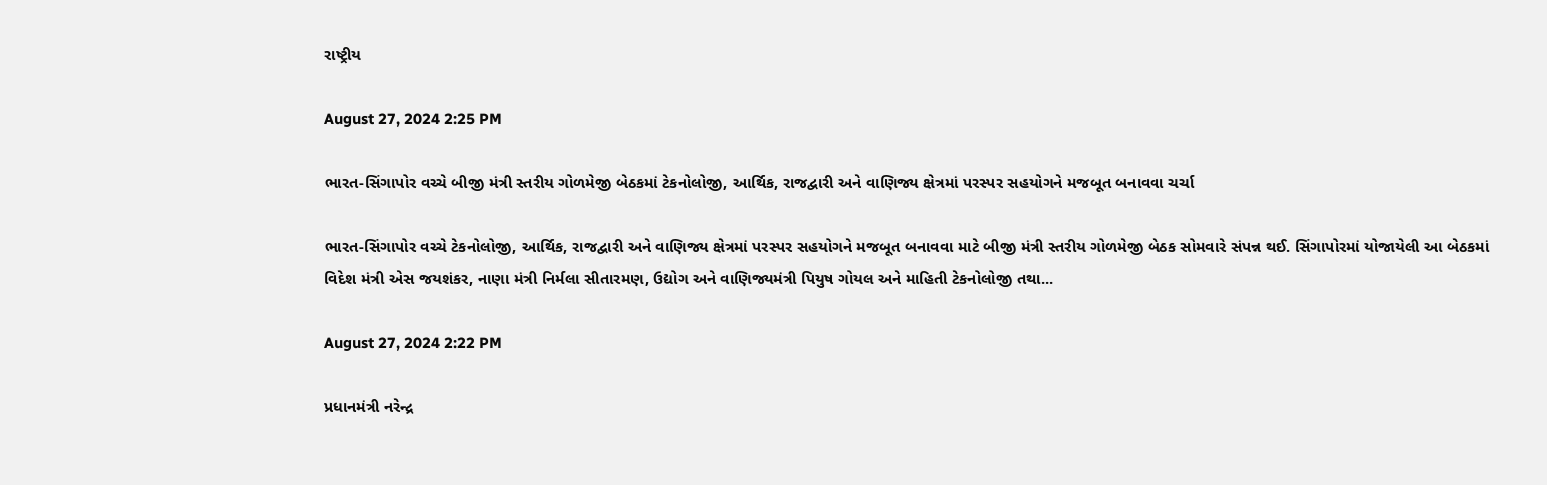રાષ્ટ્રીય

August 27, 2024 2:25 PM

ભારત-સિંગાપોર વચ્ચે બીજી મંત્રી સ્તરીય ગોળમેજી બેઠકમાં ટેકનોલોજી, આર્થિક, રાજદ્વારી અને વાણિજ્ય ક્ષેત્રમાં પરસ્પર સહયોગને મજબૂત બનાવવા ચર્ચા

ભારત-સિંગાપોર વચ્ચે ટેકનોલોજી, આર્થિક, રાજદ્વારી અને વાણિજ્ય ક્ષેત્રમાં પરસ્પર સહયોગને મજબૂત બનાવવા માટે બીજી મંત્રી સ્તરીય ગોળમેજી બેઠક સોમવારે સંપન્ન થઈ. સિંગાપોરમાં યોજાયેલી આ બેઠકમાં વિદેશ મંત્રી એસ જયશંકર, નાણા મંત્રી નિર્મલા સીતારમણ, ઉદ્યોગ અને વાણિજ્યમંત્રી પિયુષ ગોયલ અને માહિતી ટેકનોલોજી તથા...

August 27, 2024 2:22 PM

પ્રધાનમંત્રી નરેન્દ્ર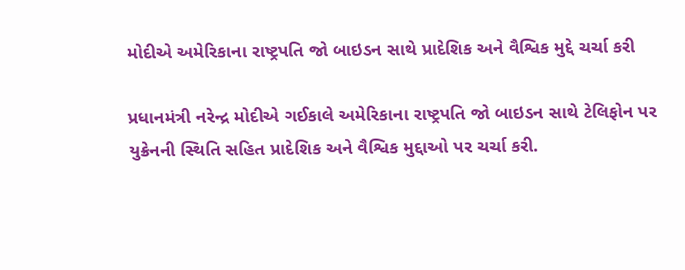મોદીએ અમેરિકાના રાષ્ટ્રપતિ જો બાઇડન સાથે પ્રાદેશિક અને વૈશ્વિક મુદ્દે ચર્ચા કરી

પ્રધાનમંત્રી નરેન્દ્ર મોદીએ ગઈકાલે અમેરિકાના રાષ્ટ્રપતિ જો બાઇડન સાથે ટેલિફોન પર યુક્રેનની સ્થિતિ સહિત પ્રાદેશિક અને વૈશ્વિક મુદ્દાઓ પર ચર્ચા કરી.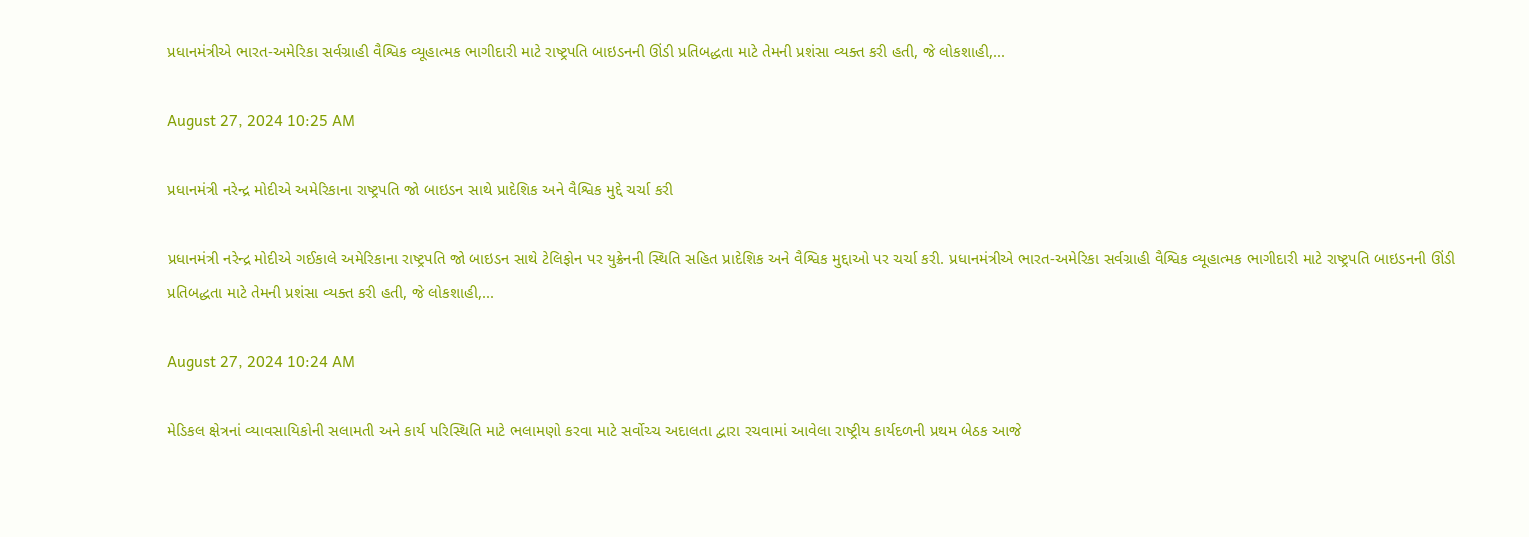પ્રધાનમંત્રીએ ભારત-અમેરિકા સર્વગ્રાહી વૈશ્વિક વ્યૂહાત્મક ભાગીદારી માટે રાષ્ટ્રપતિ બાઇડનની ઊંડી પ્રતિબદ્ધતા માટે તેમની પ્રશંસા વ્યક્ત કરી હતી, જે લોકશાહી,...

August 27, 2024 10:25 AM

પ્રધાનમંત્રી નરેન્દ્ર મોદીએ અમેરિકાના રાષ્ટ્રપતિ જો બાઇડન સાથે પ્રાદેશિક અને વૈશ્વિક મુદ્દે ચર્ચા કરી

પ્રધાનમંત્રી નરેન્દ્ર મોદીએ ગઈકાલે અમેરિકાના રાષ્ટ્રપતિ જો બાઇડન સાથે ટેલિફોન પર યુક્રેનની સ્થિતિ સહિત પ્રાદેશિક અને વૈશ્વિક મુદ્દાઓ પર ચર્ચા કરી. પ્રધાનમંત્રીએ ભારત-અમેરિકા સર્વગ્રાહી વૈશ્વિક વ્યૂહાત્મક ભાગીદારી માટે રાષ્ટ્રપતિ બાઇડનની ઊંડી પ્રતિબદ્ધતા માટે તેમની પ્રશંસા વ્યક્ત કરી હતી, જે લોકશાહી,...

August 27, 2024 10:24 AM

મેડિકલ ક્ષેત્રનાં વ્યાવસાયિકોની સલામતી અને કાર્ય પરિસ્થિતિ માટે ભલામણો કરવા માટે સર્વોચ્ચ અદાલતા દ્વારા રચવામાં આવેલા રાષ્ટ્રીય કાર્યદળની પ્રથમ બેઠક આજે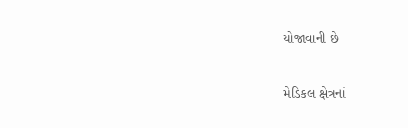યોજાવાની છે

મેડિકલ ક્ષેત્રનાં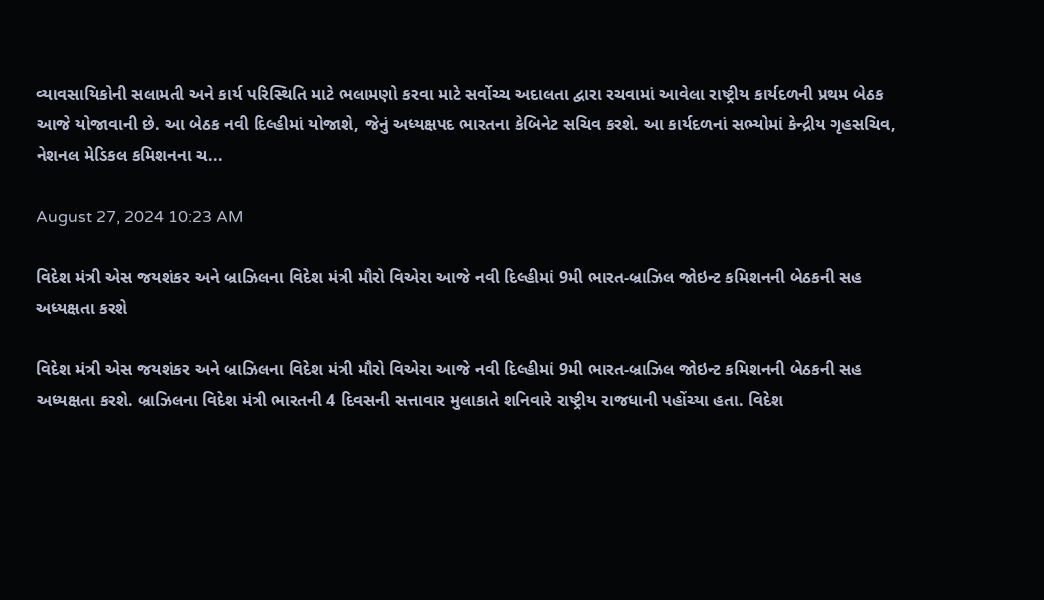વ્યાવસાયિકોની સલામતી અને કાર્ય પરિસ્થિતિ માટે ભલામણો કરવા માટે સર્વોચ્ચ અદાલતા દ્વારા રચવામાં આવેલા રાષ્ટ્રીય કાર્યદળની પ્રથમ બેઠક આજે યોજાવાની છે. આ બેઠક નવી દિલ્હીમાં યોજાશે, જેનું અધ્યક્ષપદ ભારતના કેબિનેટ સચિવ કરશે. આ કાર્યદળનાં સભ્યોમાં કેન્દ્રીય ગૃહસચિવ, નેશનલ મેડિકલ કમિશનના ચ...

August 27, 2024 10:23 AM

વિદેશ મંત્રી એસ જયશંકર અને બ્રાઝિલના વિદેશ મંત્રી મૌરો વિએરા આજે નવી દિલ્હીમાં 9મી ભારત-બ્રાઝિલ જોઇન્ટ કમિશનની બેઠકની સહ અધ્યક્ષતા કરશે

વિદેશ મંત્રી એસ જયશંકર અને બ્રાઝિલના વિદેશ મંત્રી મૌરો વિએરા આજે નવી દિલ્હીમાં 9મી ભારત-બ્રાઝિલ જોઇન્ટ કમિશનની બેઠકની સહ અધ્યક્ષતા કરશે. બ્રાઝિલના વિદેશ મંત્રી ભારતની 4 દિવસની સત્તાવાર મુલાકાતે શનિવારે રાષ્ટ્રીય રાજધાની પહોંચ્યા હતા. વિદેશ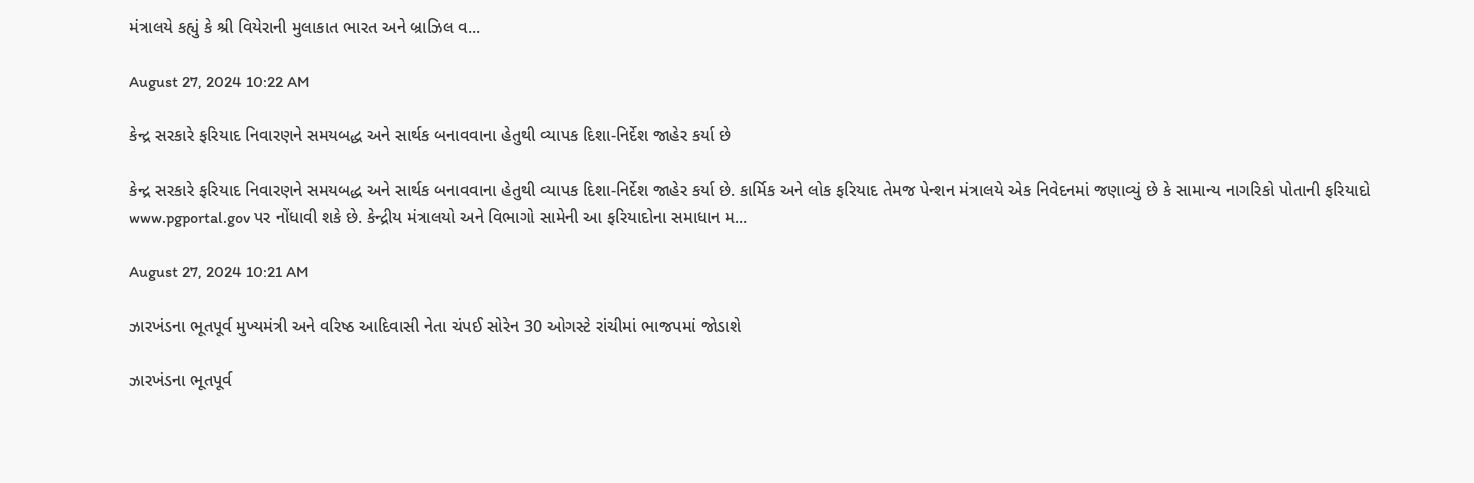મંત્રાલયે કહ્યું કે શ્રી વિયેરાની મુલાકાત ભારત અને બ્રાઝિલ વ...

August 27, 2024 10:22 AM

કેન્દ્ર સરકારે ફરિયાદ નિવારણને સમયબદ્ધ અને સાર્થક બનાવવાના હેતુથી વ્યાપક દિશા-નિર્દેશ જાહેર કર્યા છે

કેન્દ્ર સરકારે ફરિયાદ નિવારણને સમયબદ્ધ અને સાર્થક બનાવવાના હેતુથી વ્યાપક દિશા-નિર્દેશ જાહેર કર્યા છે. કાર્મિક અને લોક ફરિયાદ તેમજ પેન્શન મંત્રાલયે એક નિવેદનમાં જણાવ્યું છે કે સામાન્ય નાગરિકો પોતાની ફરિયાદો www.pgportal.gov પર નોંધાવી શકે છે. કેન્દ્રીય મંત્રાલયો અને વિભાગો સામેની આ ફરિયાદોના સમાધાન મ...

August 27, 2024 10:21 AM

ઝારખંડના ભૂતપૂર્વ મુખ્યમંત્રી અને વરિષ્ઠ આદિવાસી નેતા ચંપઈ સોરેન 30 ઓગસ્ટે રાંચીમાં ભાજપમાં જોડાશે

ઝારખંડના ભૂતપૂર્વ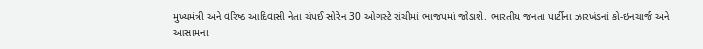મુખ્યમંત્રી અને વરિષ્ઠ આદિવાસી નેતા ચંપઈ સોરેન 30 ઓગસ્ટે રાંચીમાં ભાજપમાં જોડાશે. ભારતીય જનતા પાર્ટીના ઝારખંડનાં કો-ઇનચાર્જ અને આસામના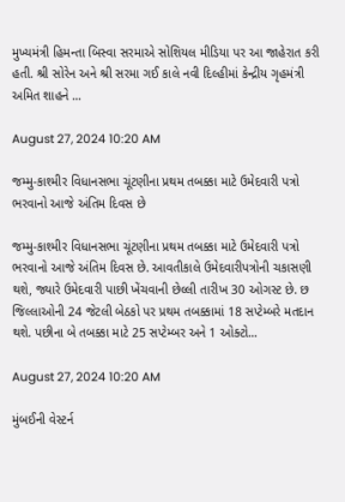મુખ્યમંત્રી હિમન્તા બિસ્વા સરમાએ સોશિયલ મીડિયા પર આ જાહેરાત કરી હતી. શ્રી સોરેન અને શ્રી સરમા ગઈ કાલે નવી દિલ્હીમાં કેન્દ્રીય ગૃહમંત્રી અમિત શાહને ...

August 27, 2024 10:20 AM

જમ્મુ-કાશ્મીર વિધાનસભા ચૂંટણીના પ્રથમ તબક્કા માટે ઉમેદવારી પત્રો ભરવાનો આજે અંતિમ દિવસ છે

જમ્મુ-કાશ્મીર વિધાનસભા ચૂંટણીના પ્રથમ તબક્કા માટે ઉમેદવારી પત્રો ભરવાનો આજે અંતિમ દિવસ છે. આવતીકાલે ઉમેદવારીપત્રોની ચકાસણી થશે, જ્યારે ઉમેદવારી પાછી ખેંચવાની છેલ્લી તારીખ 30 ઓગસ્ટ છે. છ જિલ્લાઓની 24 જેટલી બેઠકો પર પ્રથમ તબક્કામાં 18 સપ્ટેમ્બરે મતદાન થશે. પછીના બે તબક્કા માટે 25 સપ્ટેમ્બર અને 1 ઓક્ટો...

August 27, 2024 10:20 AM

મુંબઈની વેસ્ટર્ન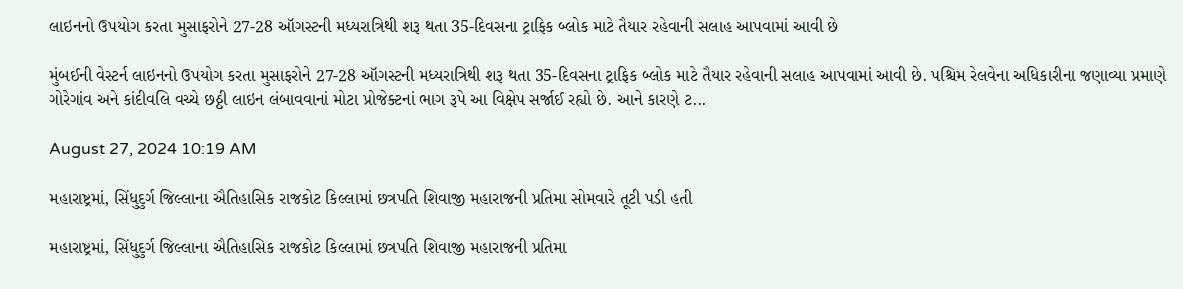લાઇનનો ઉપયોગ કરતા મુસાફરોને 27-28 ઑગસ્ટની મધ્યરાત્રિથી શરૂ થતા 35-દિવસના ટ્રાફિક બ્લોક માટે તૈયાર રહેવાની સલાહ આપવામાં આવી છે

મુંબઈની વેસ્ટર્ન લાઇનનો ઉપયોગ કરતા મુસાફરોને 27-28 ઑગસ્ટની મધ્યરાત્રિથી શરૂ થતા 35-દિવસના ટ્રાફિક બ્લોક માટે તૈયાર રહેવાની સલાહ આપવામાં આવી છે. પશ્ચિમ રેલવેના અધિકારીના જણાવ્યા પ્રમાણે ગોરેગાંવ અને કાંદીવલિ વચ્ચે છઠ્ઠી લાઇન લંબાવવાનાં મોટા પ્રોજેક્ટનાં ભાગ રૂપે આ વિક્ષેપ સર્જાઈ રહ્યો છે. આને કારણે ટ...

August 27, 2024 10:19 AM

મહારાષ્ટ્રમાં, સિંધુદુર્ગ જિલ્લાના ઐતિહાસિક રાજકોટ કિલ્લામાં છત્રપતિ શિવાજી મહારાજની પ્રતિમા સોમવારે તૂટી પડી હતી

મહારાષ્ટ્રમાં, સિંધુદુર્ગ જિલ્લાના ઐતિહાસિક રાજકોટ કિલ્લામાં છત્રપતિ શિવાજી મહારાજની પ્રતિમા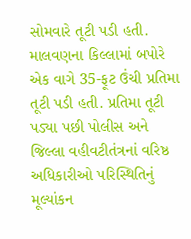સોમવારે તૂટી પડી હતી. માલવણના કિલ્લામાં બપોરે એક વાગે 35-ફૂટ ઉંચી પ્રતિમા તૂટી પડી હતી. પ્રતિમા તૂટી પડ્યા પછી પોલીસ અને જિલ્લા વહીવટીતંત્રનાં વરિષ્ઠ અધિકારીઓ પરિસ્થિતિનું મૂલ્યાંકન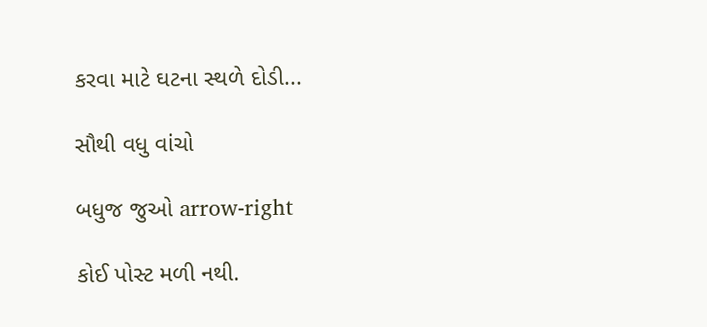કરવા માટે ઘટના સ્થળે દોડી...

સૌથી વધુ વાંચો

બધુજ જુઓ arrow-right

કોઈ પોસ્ટ મળી નથી.